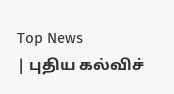Top News
| புதிய கல்விச்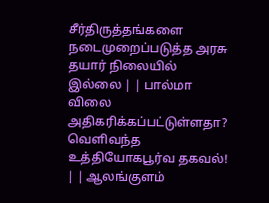சீர்திருத்தங்களை நடைமுறைப்படுத்த அரசு தயார் நிலையில் இல்லை | | பால்மா விலை அதிகரிக்கப்பட்டுள்ளதா? வெளிவந்த உத்தியோகபூர்வ தகவல்! | | ஆலங்குளம்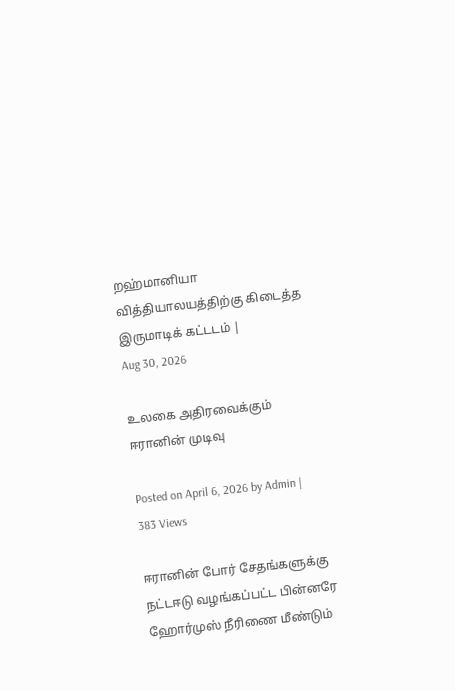றஹ்மானியா வித்தியாலயத்திற்கு கிடைத்த இருமாடிக் கட்டடம் |
Aug 30, 2026

உலகை அதிரவைக்கும் ஈரானின் முடிவு

Posted on April 6, 2026 by Admin | 383 Views

ஈரானின் போர் சேதங்களுக்கு நட்டஈடு வழங்கப்பட்ட பின்னரே ஹோர்முஸ் நீரிணை மீண்டும்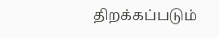திறக்கப்படும்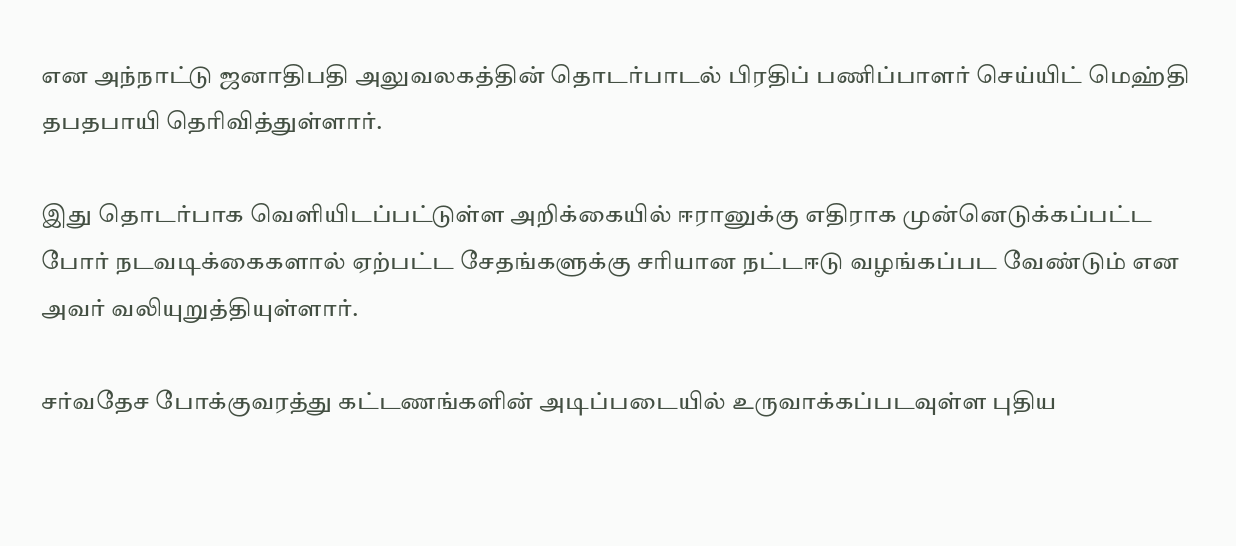என அந்நாட்டு ஜனாதிபதி அலுவலகத்தின் தொடர்பாடல் பிரதிப் பணிப்பாளர் செய்யிட் மெஹ்தி தபதபாயி தெரிவித்துள்ளார்.

இது தொடர்பாக வெளியிடப்பட்டுள்ள அறிக்கையில் ஈரானுக்கு எதிராக முன்னெடுக்கப்பட்ட போர் நடவடிக்கைகளால் ஏற்பட்ட சேதங்களுக்கு சரியான நட்டஈடு வழங்கப்பட வேண்டும் என அவர் வலியுறுத்தியுள்ளார்.

சர்வதேச போக்குவரத்து கட்டணங்களின் அடிப்படையில் உருவாக்கப்படவுள்ள புதிய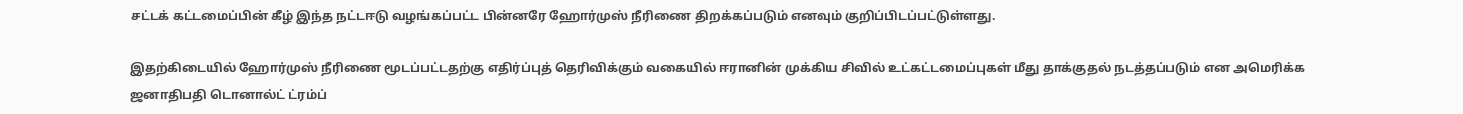சட்டக் கட்டமைப்பின் கீழ் இந்த நட்டஈடு வழங்கப்பட்ட பின்னரே ஹோர்முஸ் நீரிணை திறக்கப்படும் எனவும் குறிப்பிடப்பட்டுள்ளது.

இதற்கிடையில் ஹோர்முஸ் நீரிணை மூடப்பட்டதற்கு எதிர்ப்புத் தெரிவிக்கும் வகையில் ஈரானின் முக்கிய சிவில் உட்கட்டமைப்புகள் மீது தாக்குதல் நடத்தப்படும் என அமெரிக்க ஜனாதிபதி டொனால்ட் ட்ரம்ப்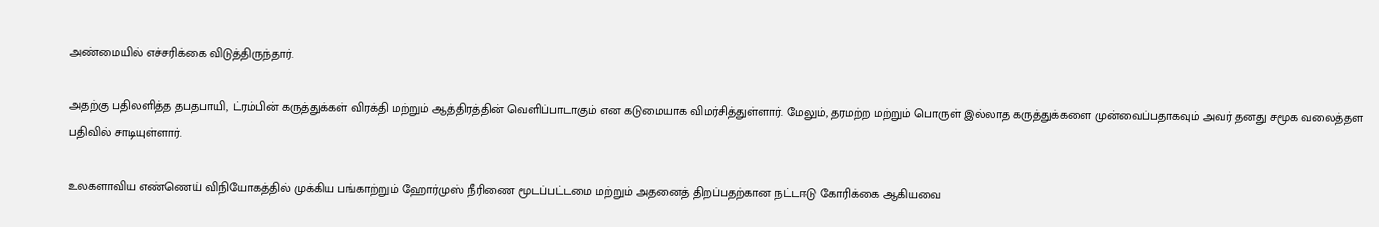அண்மையில் எச்சரிக்கை விடுத்திருந்தார்.

அதற்கு பதிலளித்த தபதபாயி, ட்ரம்பின் கருத்துக்கள் விரக்தி மற்றும் ஆத்திரத்தின் வெளிப்பாடாகும் என கடுமையாக விமர்சித்துள்ளார். மேலும், தரமற்ற மற்றும் பொருள் இல்லாத கருத்துக்களை முன்வைப்பதாகவும் அவர் தனது சமூக வலைத்தள பதிவில் சாடியுள்ளார்.

உலகளாவிய எண்ணெய் விநியோகத்தில் முக்கிய பங்காற்றும் ஹோர்முஸ் நீரிணை மூடப்பட்டமை மற்றும் அதனைத் திறப்பதற்கான நட்டஈடு கோரிக்கை ஆகியவை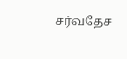சர்வதேச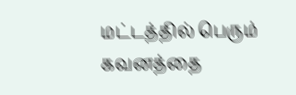மட்டத்தில் பெரும் கவனத்தை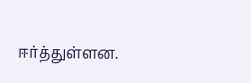ஈர்த்துள்ளன.